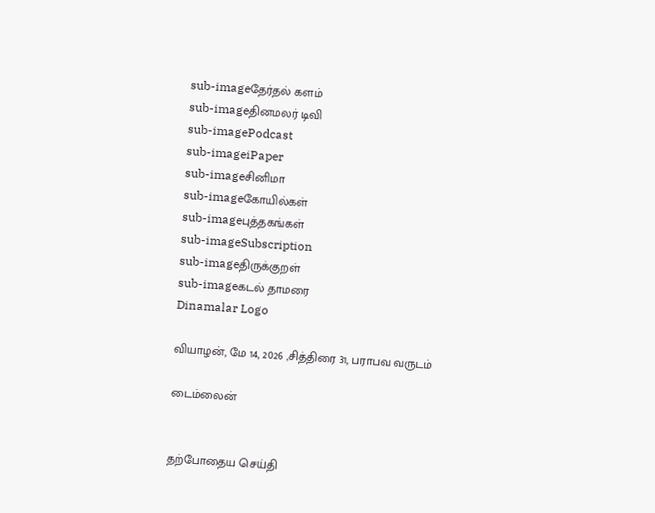sub-imageதேர்தல் களம்
sub-imageதினமலர் டிவி
sub-imagePodcast
sub-imageiPaper
sub-imageசினிமா
sub-imageகோயில்கள்
sub-imageபுத்தகங்கள்
sub-imageSubscription
sub-imageதிருக்குறள்
sub-imageகடல் தாமரை
Dinamalar Logo

வியாழன், மே 14, 2026 ,சித்திரை 31, பராபவ வருடம்

டைம்லைன்


தற்போதைய செய்தி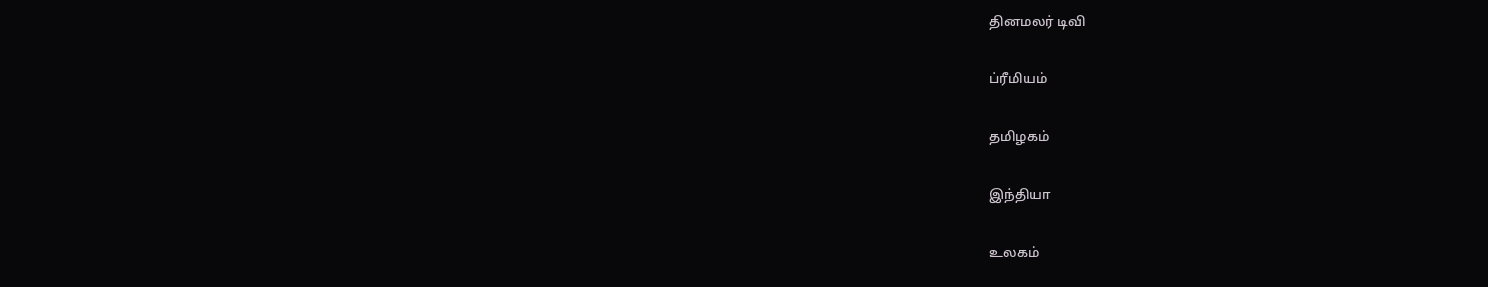தினமலர் டிவி


ப்ரீமியம்


தமிழகம்


இந்தியா


உலகம்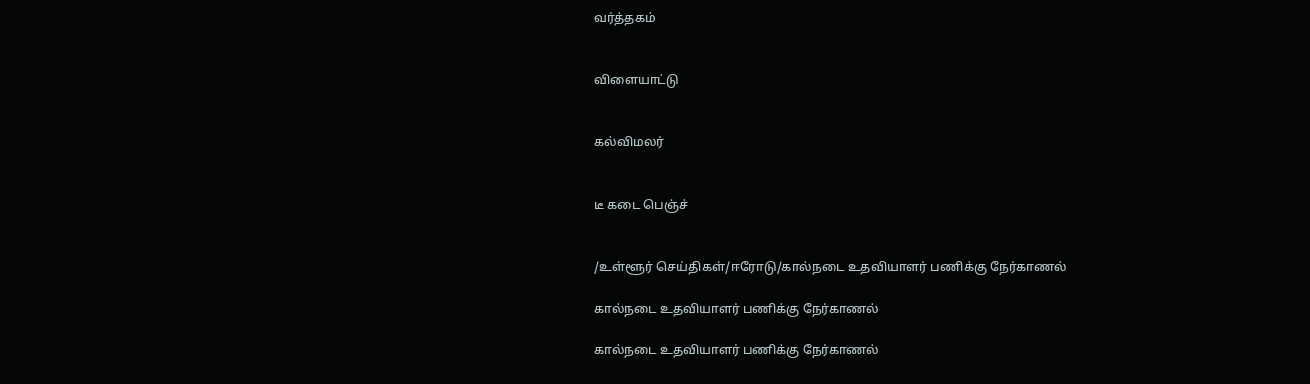வர்த்தகம்


விளையாட்டு


கல்விமலர்


டீ கடை பெஞ்ச்


/உள்ளூர் செய்திகள்/ஈரோடு/கால்நடை உதவியாளர் பணிக்கு நேர்காணல்

கால்நடை உதவியாளர் பணிக்கு நேர்காணல்

கால்நடை உதவியாளர் பணிக்கு நேர்காணல்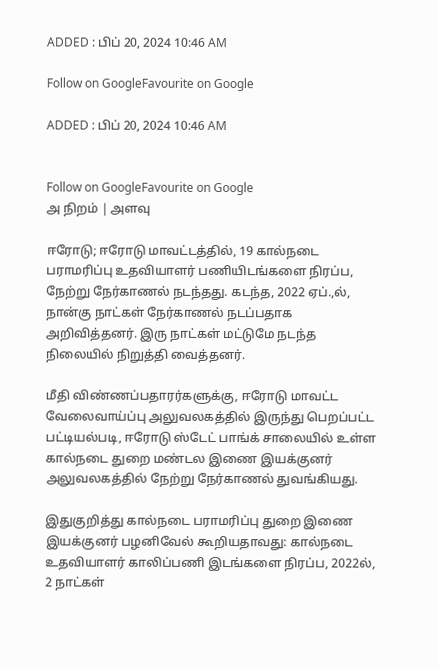ADDED : பிப் 20, 2024 10:46 AM

Follow on GoogleFavourite on Google

ADDED : பிப் 20, 2024 10:46 AM


Follow on GoogleFavourite on Google
அ நிறம் | அளவு

ஈரோடு; ஈரோடு மாவட்டத்தில், 19 கால்நடை பராமரிப்பு உதவியாளர் பணியிடங்களை நிரப்ப, நேற்று நேர்காணல் நடந்தது. கடந்த, 2022 ஏப்.,ல், நான்கு நாட்கள் நேர்காணல் நடப்பதாக அறிவித்தனர். இரு நாட்கள் மட்டுமே நடந்த நிலையில் நிறுத்தி வைத்தனர்.

மீதி விண்ணப்பதாரர்களுக்கு, ஈரோடு மாவட்ட வேலைவாய்ப்பு அலுவலகத்தில் இருந்து பெறப்பட்ட பட்டியல்படி, ஈரோடு ஸ்டேட் பாங்க் சாலையில் உள்ள கால்நடை துறை மண்டல இணை இயக்குனர் அலுவலகத்தில் நேற்று நேர்காணல் துவங்கியது.

இதுகுறித்து கால்நடை பராமரிப்பு துறை இணை இயக்குனர் பழனிவேல் கூறியதாவது: கால்நடை உதவியாளர் காலிப்பணி இடங்களை நிரப்ப, 2022ல், 2 நாட்கள்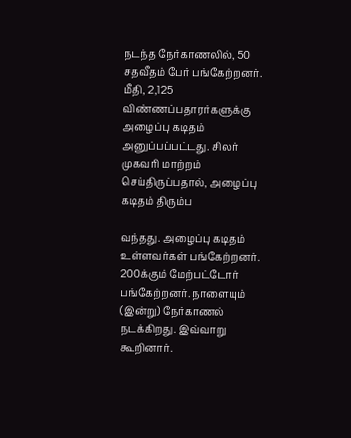நடந்த நேர்காணலில், 50 சதவீதம் பேர் பங்கேற்றனர். மீதி, 2,125 விண்ணப்பதாரர்களுக்கு அழைப்பு கடிதம் அனுப்பப்பட்டது. சிலர் முகவரி மாற்றம் செய்திருப்பதால், அழைப்பு கடிதம் திரும்ப

வந்தது. அழைப்பு கடிதம் உள்ளவர்கள் பங்கேற்றனர். 200க்கும் மேற்பட்டோர் பங்கேற்றனர். நாளையும் (இன்று) நேர்காணல் நடக்கிறது. இவ்வாறு கூறினார்.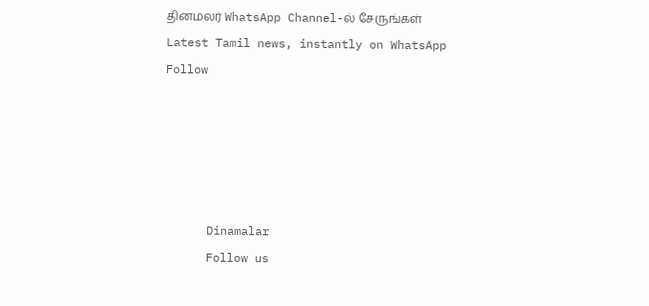தினமலர் WhatsApp Channel-ல் சேருங்கள்
Latest Tamil news, instantly on WhatsApp
Follow





      Dinamalar
      Follow us